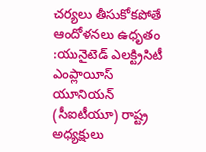చర్యలు తీసుకోకపోతే ఆందోళనలు ఉధృతం :యునైటెడ్ ఎలక్ట్రిసిటీ ఎంప్లాయీస్ యూనియన్ (సీఐటీయూ) రాష్ట్ర అధ్యక్షులు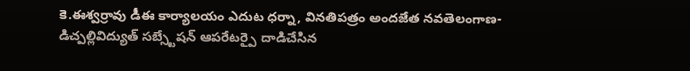కె.ఈశ్వర్రావు డీఈ కార్యాలయం ఎదుట ధర్నా, వినతిపత్రం అందజేత నవతెలంగాణ-డిచ్పల్లివిద్యుత్ సబ్స్టేషన్ ఆపరేటర్పై దాడిచేసిన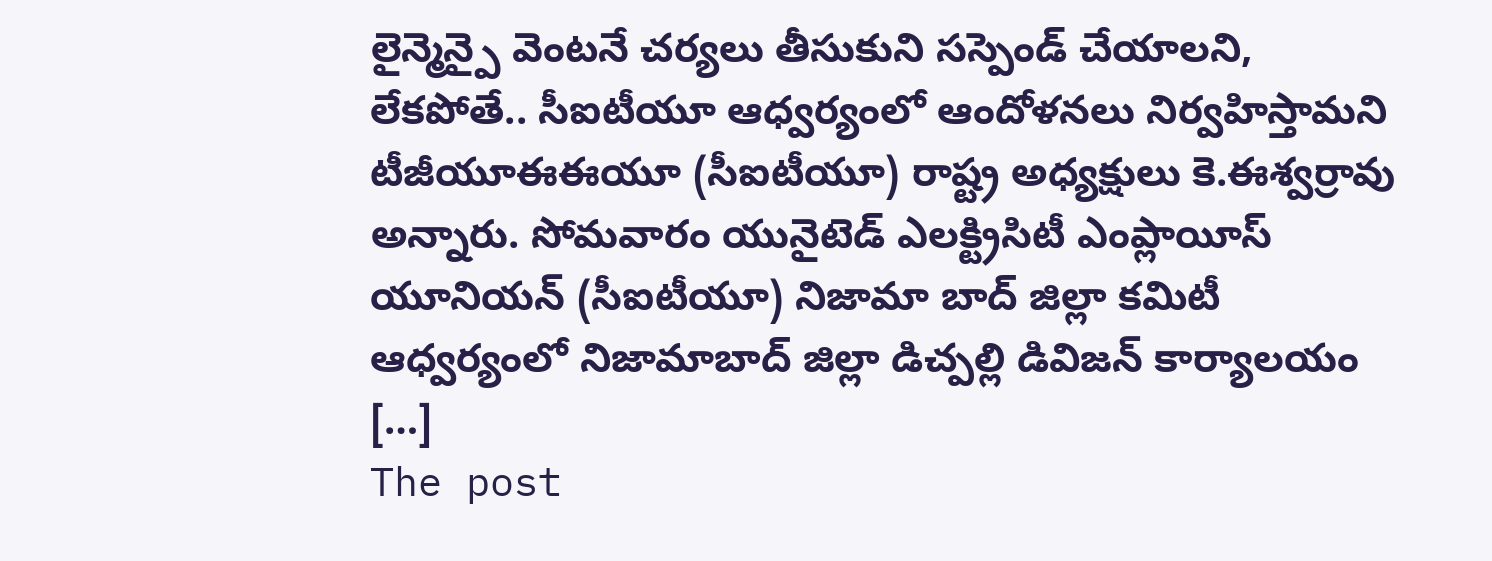లైన్మెన్పై వెంటనే చర్యలు తీసుకుని సస్పెండ్ చేయాలని, లేకపోతే.. సీఐటీయూ ఆధ్వర్యంలో ఆందోళనలు నిర్వహిస్తామని టీజీయూఈఈయూ (సీఐటీయూ) రాష్ట్ర అధ్యక్షులు కె.ఈశ్వర్రావు అన్నారు. సోమవారం యునైటెడ్ ఎలక్ట్రిసిటీ ఎంప్లాయీస్ యూనియన్ (సీఐటీయూ) నిజామా బాద్ జిల్లా కమిటీ ఆధ్వర్యంలో నిజామాబాద్ జిల్లా డిచ్పల్లి డివిజన్ కార్యాలయం […]
The post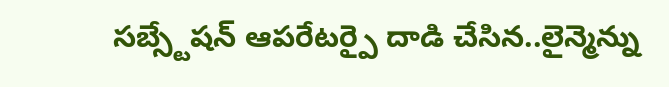సబ్స్టేషన్ ఆపరేటర్పై దాడి చేసిన..లైన్మెన్ను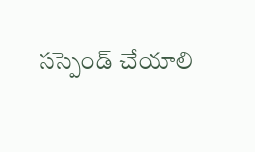సస్పెండ్ చేయాలి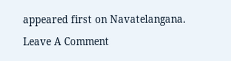appeared first on Navatelangana.
Leave A Comment